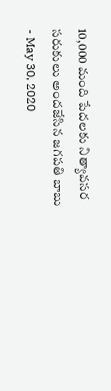10,000 మంది పేదలకు నిత్యావసర సరుకులు అందజేసిన జగపతి బాబు
- May 30, 2020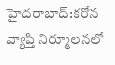హైదరాబాద్:కరోన వ్యాప్తి నిర్మూలనలో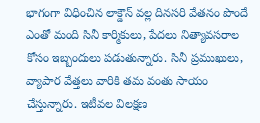భాగంగా విధించిన లాక్డౌన్ వల్ల దినసరి వేతనం పొందే ఎంతో మంది సినీ కార్మికులు, పేదలు నిత్యావసరాల కోసం ఇబ్బందులు పడుతున్నారు. సినీ ప్రముఖులు, వ్యాపార వేత్తలు వారికి తమ వంతు సాయం చేస్తున్నారు. ఇటీవల విలక్షణ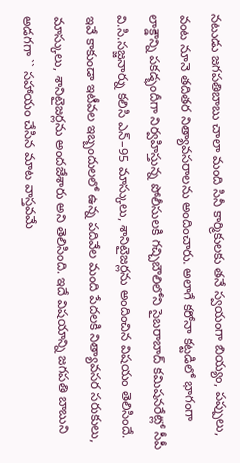నటుడు జగపతిబాబు చాలా మంది సినీ కార్మికులకు తనే స్వయంగా బియ్యం, పప్పులు, వంట నూనె తదితర నిత్యావసరాలను అందించారు. అలాగే కరోనా కట్టడిలో భాగంగా లాక్డౌన్ని పకడ్భందీగా నిర్వహిస్తున్న పోలీసులకి గచ్చిబౌలిలోని సైబరాబాద్ కమిషనరేట్లో సీపీ వి.సి.సజ్జనార్ను కలిసి ఎన్–95 మాస్కులు, శానిటైజర్లను అందించిన విషయం తెలిసిందే. ఇవే కాకుండా ఇటీవల ఇబ్బందులలో ఉన్న పదివేల మంది పేదలకి నిత్యావసర సరుకులు, మాస్కులు, శానిటైజర్లను అందజేశారు అని తెలిసింది. ఇదే విషయాన్ని జగపతి బాబుని అడగగా `` సహాయం చేసిన మాట వాస్తవమే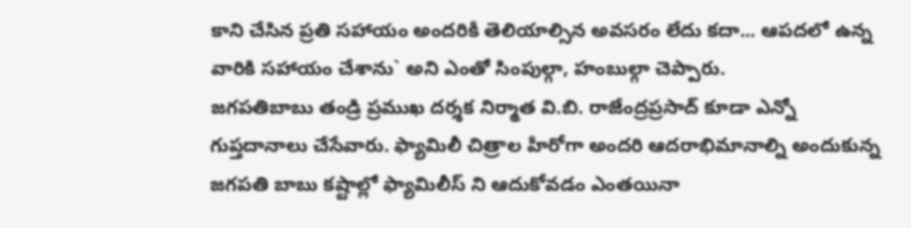కాని చేసిన ప్రతి సహాయం అందరికీ తెలియాల్సిన అవసరం లేదు కదా... ఆపదలో ఉన్న వారికి సహాయం చేశాను` అని ఎంతో సింపుల్గా, హంబుల్గా చెప్పారు.
జగపతిబాబు తండ్రి ప్రముఖ దర్శక నిర్మాత వి.బి. రాజేంద్రప్రసాద్ కూడా ఎన్నో గుప్తదానాలు చేసేవారు. ఫ్యామిలీ చిత్రాల హీరోగా అందరి ఆదరాభిమానాల్ని అందుకున్న జగపతి బాబు కష్టాల్లో ఫ్యామిలీస్ ని ఆదుకోవడం ఎంతయినా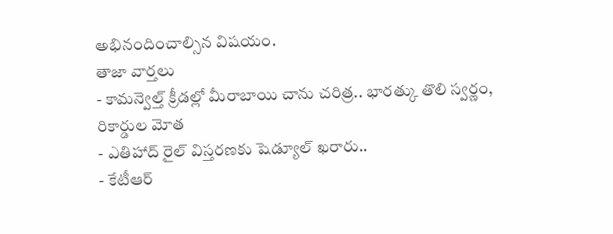అభినందించాల్సిన విషయం.
తాజా వార్తలు
- కామన్వెల్త్ క్రీడల్లో మీరాబాయి చాను చరిత్ర.. భారత్కు తొలి స్వర్ణం, రికార్డుల మోత
- ఎతిహాద్ రైల్ విస్తరణకు షెడ్యూల్ ఖరారు..
- కేటీఆర్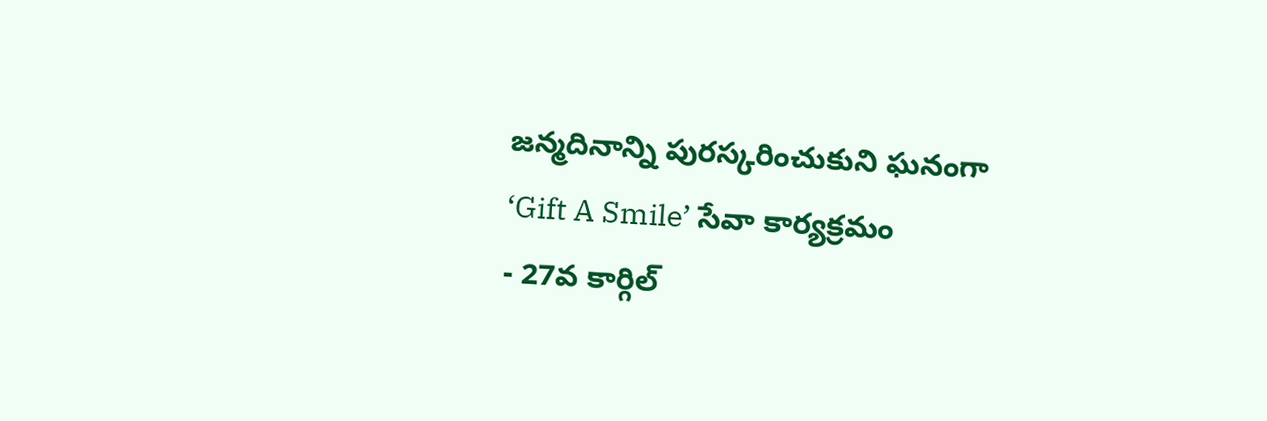జన్మదినాన్ని పురస్కరించుకుని ఘనంగా ‘Gift A Smile’ సేవా కార్యక్రమం
- 27వ కార్గిల్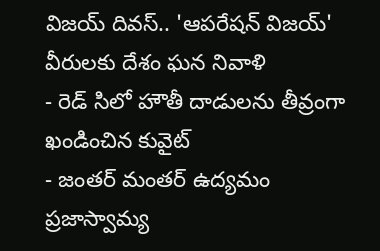విజయ్ దివస్.. 'ఆపరేషన్ విజయ్' వీరులకు దేశం ఘన నివాళి
- రెడ్ సిలో హౌతీ దాడులను తీవ్రంగా ఖండించిన కువైట్
- జంతర్ మంతర్ ఉద్యమం ప్రజాస్వామ్య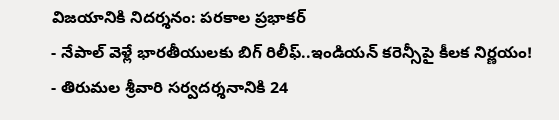విజయానికి నిదర్శనం: పరకాల ప్రభాకర్
- నేపాల్ వెళ్లే భారతీయులకు బిగ్ రిలీఫ్..ఇండియన్ కరెన్సీపై కీలక నిర్ణయం!
- తిరుమల శ్రీవారి సర్వదర్శనానికి 24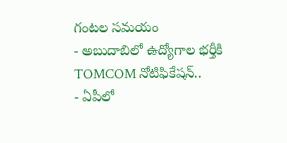గంటల సమయం
- అబుదాబిలో ఉద్యోగాల భర్తీకి TOMCOM నోటిఫికేషన్..
- ఏపీలో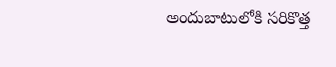అందుబాటులోకి సరికొత్త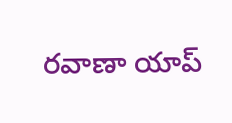రవాణా యాప్